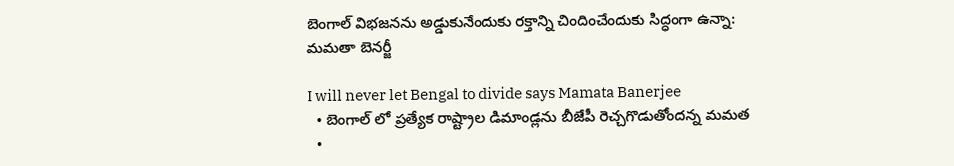బెంగాల్ విభజనను అడ్డుకునేందుకు రక్తాన్ని చిందించేందుకు సిద్ధంగా ఉన్నా: మమతా బెనర్జీ

I will never let Bengal to divide says Mamata Banerjee
  • బెంగాల్ లో ప్రత్యేక రాష్ట్రాల డిమాండ్లను బీజేపీ రెచ్చగొడుతోందన్న మమత
  •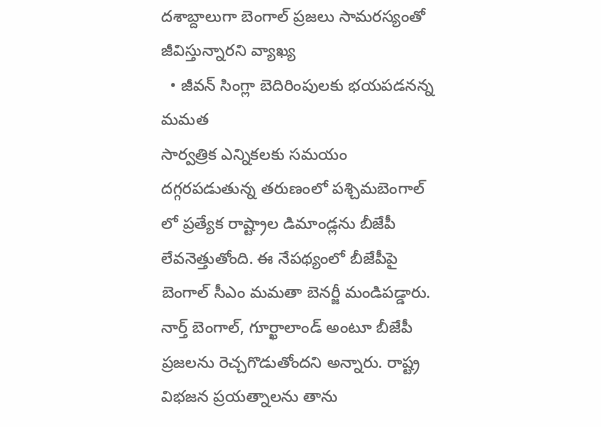దశాబ్దాలుగా బెంగాల్ ప్రజలు సామరస్యంతో జీవిస్తున్నారని వ్యాఖ్య
  • జీవన్ సింగ్లా బెదిరింపులకు భయపడనన్న మమత
సార్వత్రిక ఎన్నికలకు సమయం దగ్గరపడుతున్న తరుణంలో పశ్చిమబెంగాల్ లో ప్రత్యేక రాష్ట్రాల డిమాండ్లను బీజేపీ లేవనెత్తుతోంది. ఈ నేపథ్యంలో బీజేపీపై బెంగాల్ సీఎం మమతా బెనర్జీ మండిపడ్డారు. నార్త్ బెంగాల్, గూర్ఖాలాండ్ అంటూ బీజేపీ ప్రజలను రెచ్చగొడుతోందని అన్నారు. రాష్ట్ర విభజన ప్రయత్నాలను తాను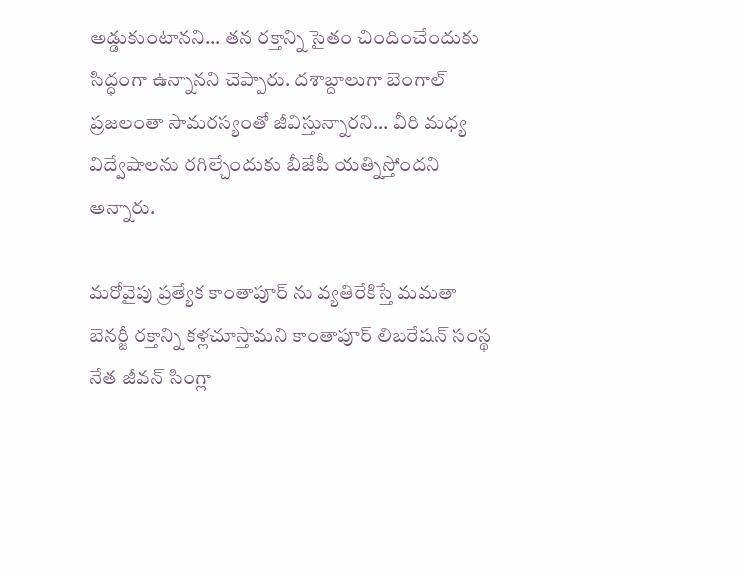అడ్డుకుంటానని... తన రక్తాన్ని సైతం చిందించేందుకు సిద్ధంగా ఉన్నానని చెప్పారు. దశాబ్దాలుగా బెంగాల్ ప్రజలంతా సామరస్యంతో జీవిస్తున్నారని... వీరి మధ్య విద్వేషాలను రగిల్చేందుకు బీజేపీ యత్నిస్తోందని అన్నారు.

మరోవైపు ప్రత్యేక కాంతాపూర్ ను వ్యతిరేకిస్తే మమతా బెనర్జీ రక్తాన్ని కళ్లచూస్తామని కాంతాపూర్ లిబరేషన్ సంస్థ నేత జీవన్ సింగ్లా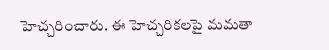హెచ్చరించారు. ఈ హెచ్చరికలపై మమతా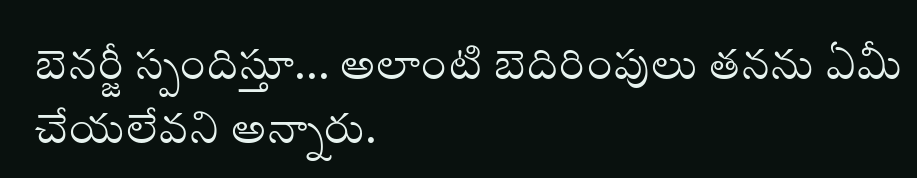బెనర్జీ స్పందిస్తూ... అలాంటి బెదిరింపులు తనను ఏమీ చేయలేవని అన్నారు.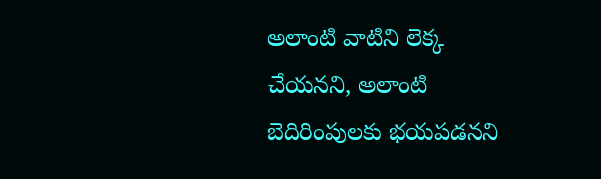అలాంటి వాటిని లెక్క చేయనని, అలాంటి బెదిరింపులకు భయపడనని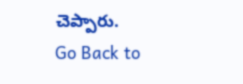చెప్పారు.
Go Back to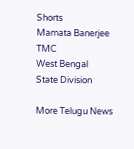Shorts
Mamata Banerjee
TMC
West Bengal
State Division

More Telugu News